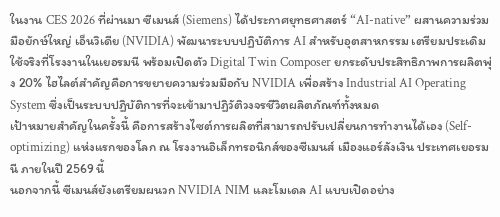ในงาน CES 2026 ที่ผ่านมา ซีเมนส์ (Siemens) ได้ประกาศยุทธศาสตร์ “AI-native” ผสานความร่วมมือยักษ์ใหญ่ เอ็นวิเดีย (NVIDIA) พัฒนาระบบปฏิบัติการ AI สำหรับอุตสาหกรรม เตรียมประเดิมใช้จริงที่โรงงานในเยอรมนี พร้อมเปิดตัว Digital Twin Composer ยกระดับประสิทธิภาพการผลิตพุ่ง 20% ไฮไลต์สำคัญคือการขยายความร่วมมือกับ NVIDIA เพื่อสร้าง Industrial AI Operating System ซึ่งเป็นระบบปฏิบัติการที่จะเข้ามาปฏิวัติวงจรชีวิตผลิตภัณฑ์ทั้งหมด
เป้าหมายสำคัญในครั้งนี้ คือการสร้างไซต์การผลิตที่สามารถปรับเปลี่ยนการทำงานได้เอง (Self-optimizing) แห่งแรกของโลก ณ โรงงานอิเล็กทรอนิกส์ของซีเมนส์ เมืองแอร์ลังเงิน ประเทศเยอรมนี ภายในปี 2569 นี้
นอกจากนี้ ซีเมนส์ยังเตรียมผนวก NVIDIA NIM และโมเดล AI แบบเปิดอย่าง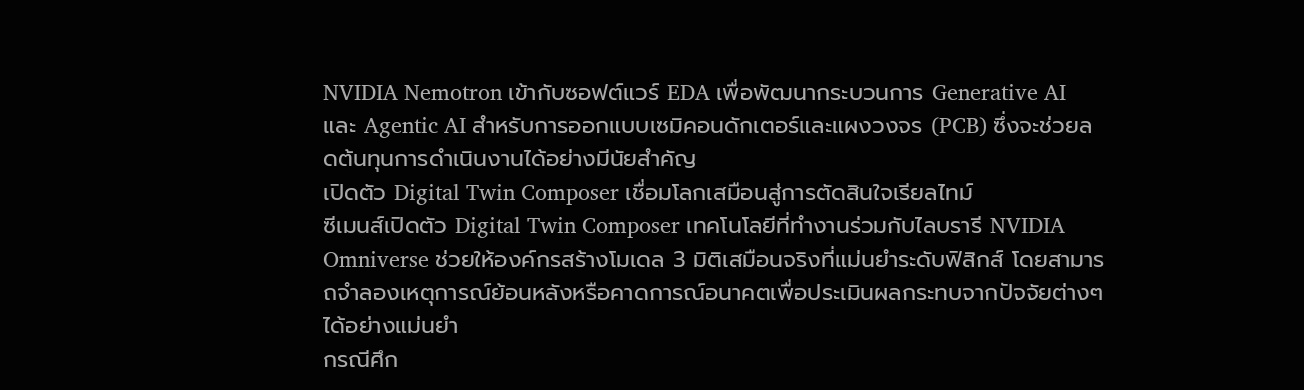NVIDIA Nemotron เข้ากับซอฟต์แวร์ EDA เพื่อพัฒนากระบวนการ Generative AI และ Agentic AI สำหรับการออกแบบเซมิคอนดักเตอร์และแผงวงจร (PCB) ซึ่งจะช่วยลดต้นทุนการดำเนินงานได้อย่างมีนัยสำคัญ
เปิดตัว Digital Twin Composer เชื่อมโลกเสมือนสู่การตัดสินใจเรียลไทม์
ซีเมนส์เปิดตัว Digital Twin Composer เทคโนโลยีที่ทำงานร่วมกับไลบรารี NVIDIA Omniverse ช่วยให้องค์กรสร้างโมเดล 3 มิติเสมือนจริงที่แม่นยำระดับฟิสิกส์ โดยสามารถจำลองเหตุการณ์ย้อนหลังหรือคาดการณ์อนาคตเพื่อประเมินผลกระทบจากปัจจัยต่างๆ ได้อย่างแม่นยำ
กรณีศึก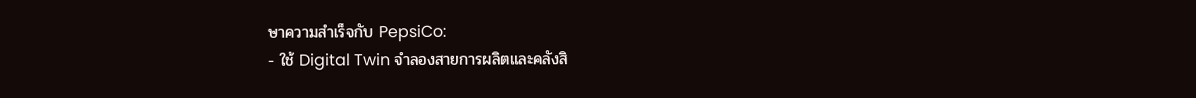ษาความสำเร็จกับ PepsiCo:
- ใช้ Digital Twin จำลองสายการผลิตและคลังสิ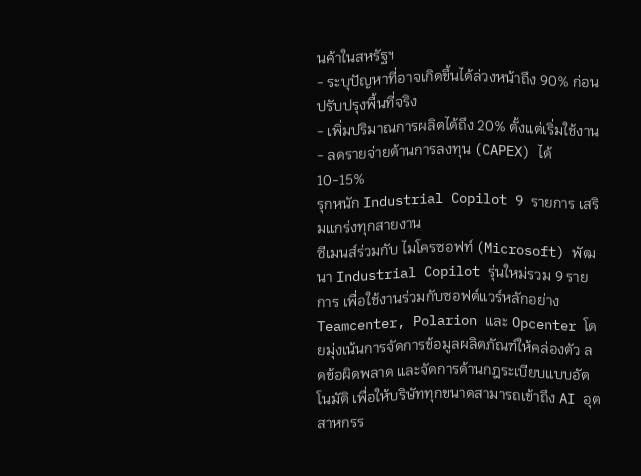นค้าในสหรัฐฯ
- ระบุปัญหาที่อาจเกิดขึ้นได้ล่วงหน้าถึง 90% ก่อนปรับปรุงพื้นที่จริง
- เพิ่มปริมาณการผลิตได้ถึง 20% ตั้งแต่เริ่มใช้งาน
- ลดรายจ่ายด้านการลงทุน (CAPEX) ได้ 10-15%
รุกหนัก Industrial Copilot 9 รายการ เสริมแกร่งทุกสายงาน
ซีเมนส์ร่วมกับ ไมโครซอฟท์ (Microsoft) พัฒนา Industrial Copilot รุ่นใหม่รวม 9 รายการ เพื่อใช้งานร่วมกับซอฟต์แวร์หลักอย่าง Teamcenter, Polarion และ Opcenter โดยมุ่งเน้นการจัดการข้อมูลผลิตภัณฑ์ให้คล่องตัว ลดข้อผิดพลาด และจัดการด้านกฎระเบียบแบบอัตโนมัติ เพื่อให้บริษัททุกขนาดสามารถเข้าถึง AI อุตสาหกรร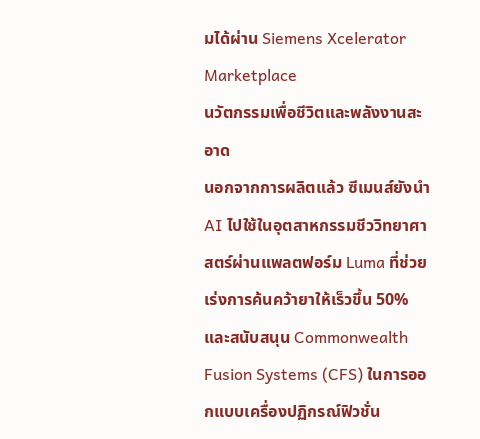มได้ผ่าน Siemens Xcelerator Marketplace
นวัตกรรมเพื่อชีวิตและพลังงานสะอาด
นอกจากการผลิตแล้ว ซีเมนส์ยังนำ AI ไปใช้ในอุตสาหกรรมชีววิทยาศาสตร์ผ่านแพลตฟอร์ม Luma ที่ช่วยเร่งการค้นคว้ายาให้เร็วขึ้น 50% และสนับสนุน Commonwealth Fusion Systems (CFS) ในการออกแบบเครื่องปฏิกรณ์ฟิวชั่น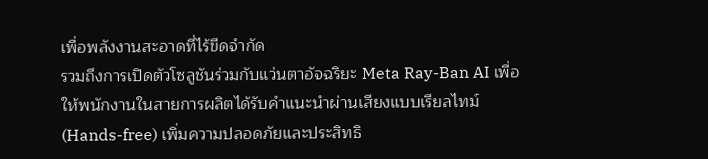เพื่อพลังงานสะอาดที่ไร้ขีดจำกัด
รวมถึงการเปิดตัวโซลูชันร่วมกับแว่นตาอัจฉริยะ Meta Ray-Ban AI เพื่อให้พนักงานในสายการผลิตได้รับคำแนะนำผ่านเสียงแบบเรียลไทม์ (Hands-free) เพิ่มความปลอดภัยและประสิทธิ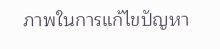ภาพในการแก้ไขปัญหา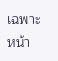เฉพาะหน้า